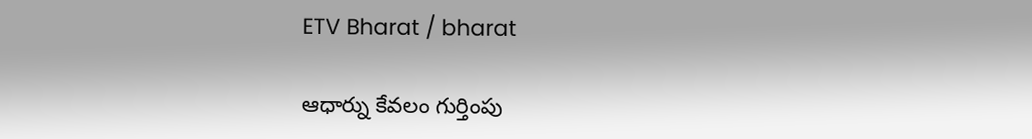ETV Bharat / bharat

ఆధార్ను కేవలం గుర్తింపు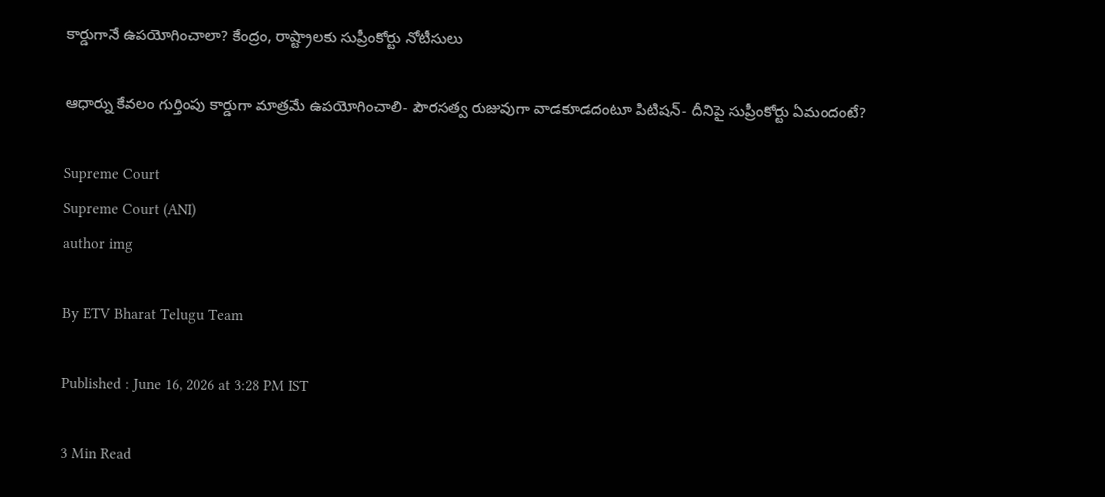కార్డుగానే ఉపయోగించాలా? కేంద్రం, రాష్ట్రాలకు సుప్రీంకోర్టు నోటీసులు

ఆధార్ను కేవలం గుర్తింపు కార్డుగా మాత్రమే ఉపయోగించాలి- పౌరసత్వ రుజువుగా వాడకూడదంటూ పిటిషన్- దీనిపై సుప్రీంకోర్టు ఏమందంటే?

Supreme Court
Supreme Court (ANI)
author img

By ETV Bharat Telugu Team

Published : June 16, 2026 at 3:28 PM IST

3 Min Read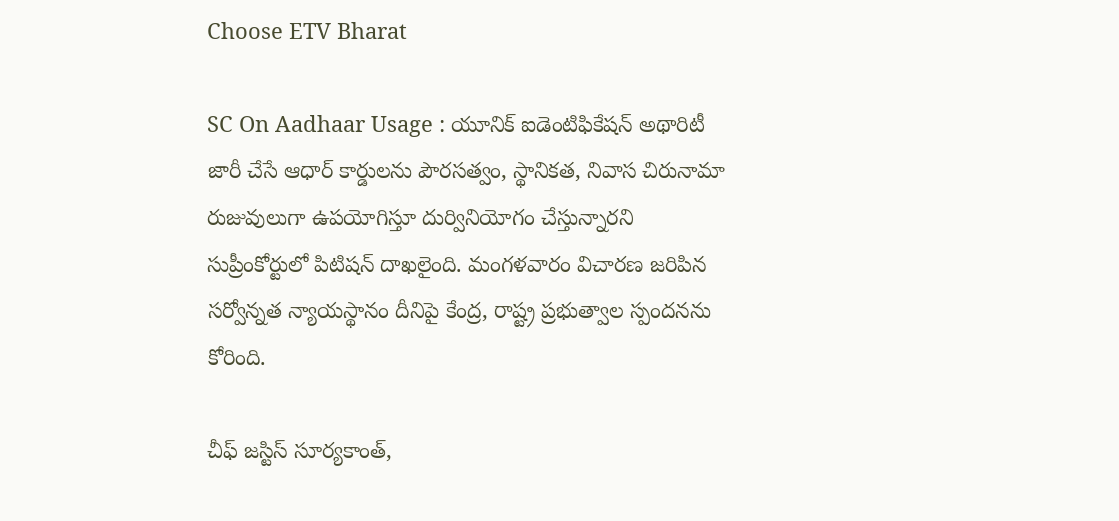Choose ETV Bharat

SC On Aadhaar Usage : యూనిక్ ఐడెంటిఫికేషన్ అథారిటీ జారీ చేసే ఆధార్ కార్డులను పౌరసత్వం, స్థానికత, నివాస చిరునామా రుజువులుగా ఉపయోగిస్తూ దుర్వినియోగం చేస్తున్నారని సుప్రీంకోర్టులో పిటిషన్ దాఖలైంది. మంగళవారం విచారణ జరిపిన సర్వోన్నత న్యాయస్థానం దీనిపై కేంద్ర, రాష్ట్ర ప్రభుత్వాల స్పందనను కోరింది.

చీఫ్ జస్టిస్ సూర్యకాంత్,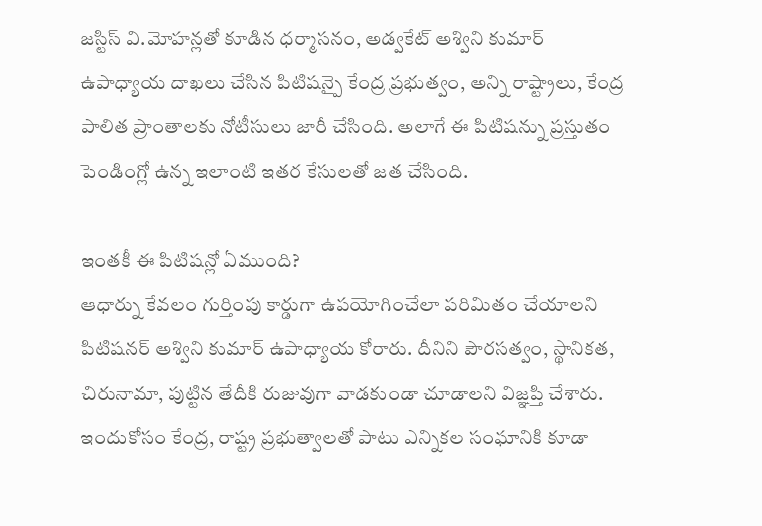జస్టిస్ వి.మోహన్లతో కూడిన ధర్మాసనం, అడ్వకేట్ అశ్విని కుమార్ ఉపాధ్యాయ దాఖలు చేసిన పిటిషన్పై కేంద్ర ప్రభుత్వం, అన్ని రాష్ట్రాలు, కేంద్ర పాలిత ప్రాంతాలకు నోటీసులు జారీ చేసింది. అలాగే ఈ పిటిషన్ను ప్రస్తుతం పెండింగ్లో ఉన్న ఇలాంటి ఇతర కేసులతో జత చేసింది.

ఇంతకీ ఈ పిటిషన్లో ఏముంది?
ఆధార్ను కేవలం గుర్తింపు కార్డుగా ఉపయోగించేలా పరిమితం చేయాలని పిటిషనర్ అశ్విని కుమార్ ఉపాధ్యాయ కోరారు. దీనిని పౌరసత్వం, స్థానికత, చిరునామా, పుట్టిన తేదీకి రుజువుగా వాడకుండా చూడాలని విజ్ఞప్తి చేశారు. ఇందుకోసం కేంద్ర, రాష్ట్ర ప్రభుత్వాలతో పాటు ఎన్నికల సంఘానికి కూడా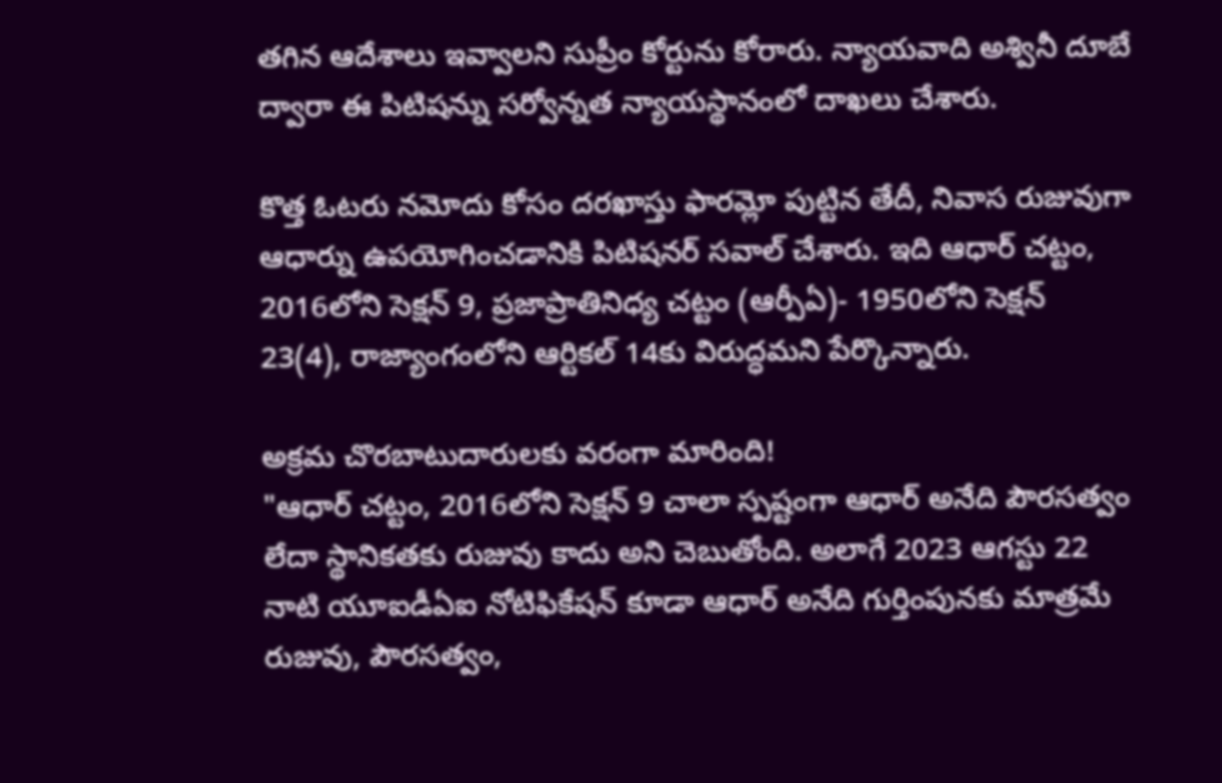తగిన ఆదేశాలు ఇవ్వాలని సుప్రీం కోర్టును కోరారు. న్యాయవాది అశ్వినీ దూబే ద్వారా ఈ పిటిషన్ను సర్వోన్నత న్యాయస్థానంలో దాఖలు చేశారు.

కొత్త ఓటరు నమోదు కోసం దరఖాస్తు ఫారమ్లో పుట్టిన తేదీ, నివాస రుజువుగా ఆధార్ను ఉపయోగించడానికి పిటిషనర్ సవాల్ చేశారు. ఇది ఆధార్ చట్టం, 2016లోని సెక్షన్ 9, ప్రజాప్రాతినిధ్య చట్టం (ఆర్పీఏ)- 1950లోని సెక్షన్ 23(4), రాజ్యాంగంలోని ఆర్టికల్ 14కు విరుద్ధమని పేర్కొన్నారు.

అక్రమ చొరబాటుదారులకు వరంగా మారింది!
"ఆధార్ చట్టం, 2016లోని సెక్షన్ 9 చాలా స్పష్టంగా ఆధార్ అనేది పౌరసత్వం లేదా స్థానికతకు రుజువు కాదు అని చెబుతోంది. అలాగే 2023 ఆగస్టు 22 నాటి యూఐడీఏఐ నోటిఫికేషన్ కూడా ఆధార్ అనేది గుర్తింపునకు మాత్రమే రుజువు, పౌరసత్వం,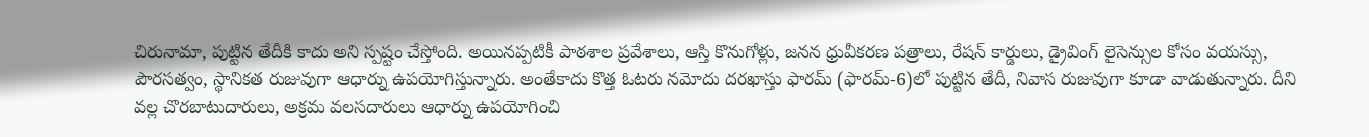చిరునామా, పుట్టిన తేదీకి కాదు అని స్పష్టం చేస్తోంది. అయినప్పటికీ పాఠశాల ప్రవేశాలు, ఆస్తి కొనుగోళ్లు, జనన ధ్రువీకరణ పత్రాలు, రేషన్ కార్డులు, డ్రైవింగ్ లైసెన్సుల కోసం వయస్సు, పౌరసత్వం, స్థానికత రుజువుగా ఆధార్ను ఉపయోగిస్తున్నారు. అంతేకాదు కొత్త ఓటరు నమోదు దరఖాస్తు ఫారమ్ (ఫారమ్-6)లో పుట్టిన తేదీ, నివాస రుజువుగా కూడా వాడుతున్నారు. దీని వల్ల చొరబాటుదారులు, అక్రమ వలసదారులు ఆధార్ను ఉపయోగించి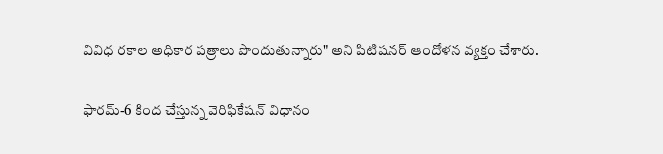వివిధ రకాల అధికార పత్రాలు పొందుతున్నారు" అని పిటిషనర్ ఆందోళన వ్యక్తం చేశారు.

ఫారమ్-6 కింద చేస్తున్న వెరిఫికేషన్ విధానం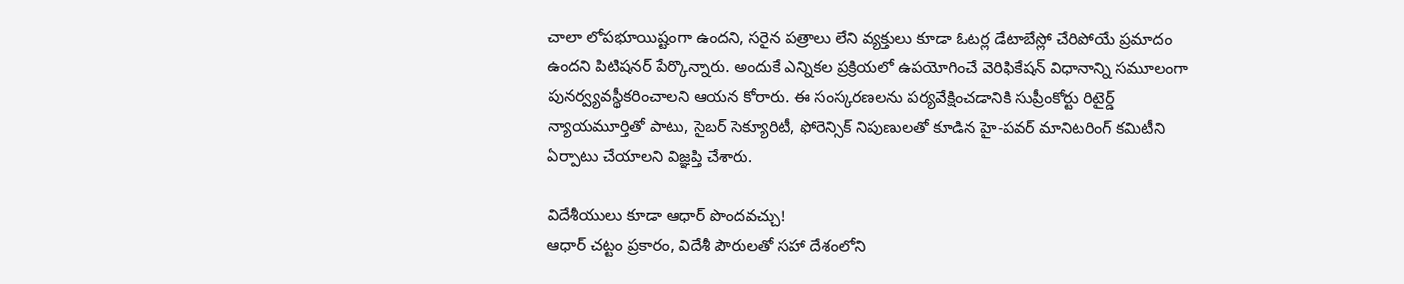చాలా లోపభూయిష్టంగా ఉందని, సరైన పత్రాలు లేని వ్యక్తులు కూడా ఓటర్ల డేటాబేస్లో చేరిపోయే ప్రమాదం ఉందని పిటిషనర్ పేర్కొన్నారు. అందుకే ఎన్నికల ప్రక్రియలో ఉపయోగించే వెరిఫికేషన్ విధానాన్ని సమూలంగా పునర్వ్యవస్థీకరించాలని ఆయన కోరారు. ఈ సంస్కరణలను పర్యవేక్షించడానికి సుప్రీంకోర్టు రిటైర్డ్ న్యాయమూర్తితో పాటు, సైబర్ సెక్యూరిటీ, ఫోరెన్సిక్ నిపుణులతో కూడిన హై-పవర్ మానిటరింగ్ కమిటీని ఏర్పాటు చేయాలని విజ్ఞప్తి చేశారు.

విదేశీయులు కూడా ఆధార్ పొందవచ్చు!
ఆధార్ చట్టం ప్రకారం, విదేశీ పౌరులతో సహా దేశంలోని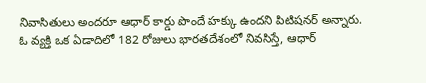నివాసితులు అందరూ ఆధార్ కార్డు పొందే హక్కు ఉందని పిటిషనర్ అన్నారు. ఓ వ్యక్తి ఒక ఏడాదిలో 182 రోజులు భారతదేశంలో నివసిస్తే, ఆధార్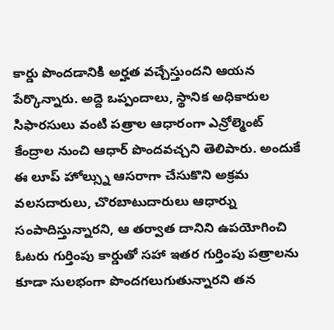కార్డు పొందడానికి అర్హత వచ్చేస్తుందని ఆయన పేర్కొన్నారు. అద్దె ఒప్పందాలు, స్థానిక అధికారుల సిఫారసులు వంటి పత్రాల ఆధారంగా ఎన్రోల్మెంట్ కేంద్రాల నుంచి ఆధార్ పొందవచ్చని తెలిపారు. అందుకే ఈ లూప్ హోల్స్ను ఆసరాగా చేసుకొని అక్రమ వలసదారులు, చొరబాటుదారులు ఆధార్ను సంపాదిస్తున్నారని, ఆ తర్వాత దానిని ఉపయోగించి ఓటరు గుర్తింపు కార్డుతో సహా ఇతర గుర్తింపు పత్రాలను కూడా సులభంగా పొందగలుగుతున్నారని తన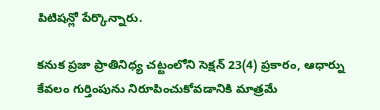పిటిషన్లో పేర్కొన్నారు.

కనుక ప్రజా ప్రాతినిధ్య చట్టంలోని సెక్షన్ 23(4) ప్రకారం, ఆధార్ను కేవలం గుర్తింపును నిరూపించుకోవడానికి మాత్రమే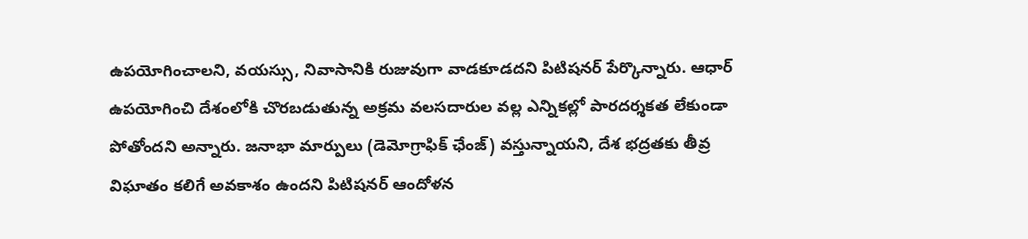ఉపయోగించాలని, వయస్సు, నివాసానికి రుజువుగా వాడకూడదని పిటిషనర్ పేర్కొన్నారు. ఆధార్ ఉపయోగించి దేశంలోకి చొరబడుతున్న అక్రమ వలసదారుల వల్ల ఎన్నికల్లో పారదర్శకత లేకుండా పోతోందని అన్నారు. జనాభా మార్పులు (డెమోగ్రాఫిక్ ఛేంజ్) వస్తున్నాయని, దేశ భద్రతకు తీవ్ర విఘాతం కలిగే అవకాశం ఉందని పిటిషనర్ ఆందోళన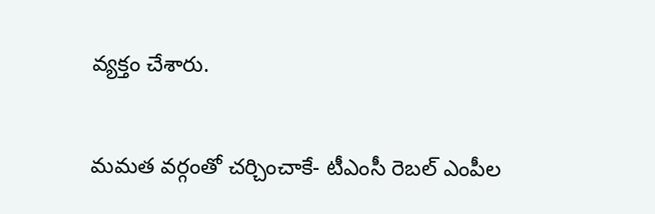వ్యక్తం చేశారు.

మమత వర్గంతో చర్చించాకే- టీఎంసీ రెబల్ ఎంపీల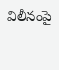విలీనంపై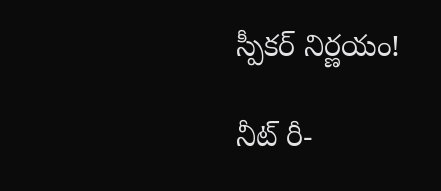స్పీకర్ నిర్ణయం!

నీట్ రీ-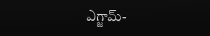ఎగ్జామ్-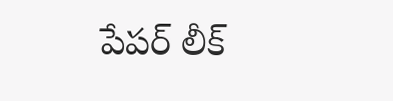పేపర్ లీక్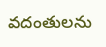వదంతులను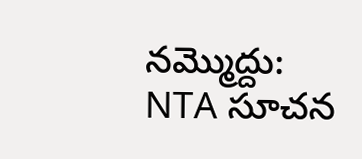నమ్మొద్దు: NTA సూచన